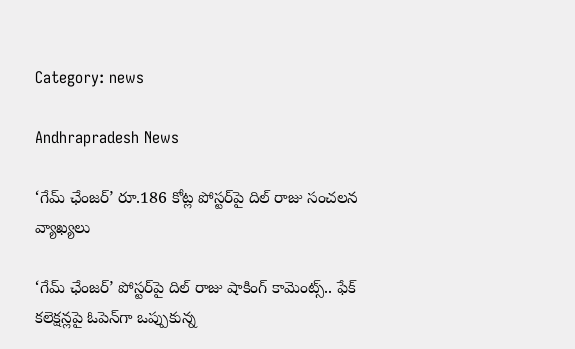Category: news

Andhrapradesh News

‘గేమ్ ఛేంజర్’ రూ.186 కోట్ల పోస్టర్‌పై దిల్ రాజు సంచలన వ్యాఖ్యలు

‘గేమ్ ఛేంజర్’ పోస్టర్‌పై దిల్ రాజు షాకింగ్ కామెంట్స్.. ఫేక్ కలెక్షన్లపై ఓపెన్‌గా ఒప్పుకున్న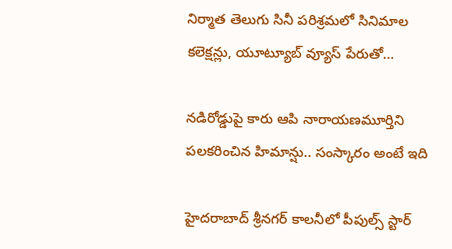నిర్మాత తెలుగు సినీ పరిశ్రమలో సినిమాల కలెక్షన్లు, యూట్యూబ్ వ్యూస్ పేరుతో…

నడిరోడ్డుపై కారు ఆపి నారాయణమూర్తిని పలకరించిన హిమాన్షు.. సంస్కారం అంటే ఇది

హైదరాబాద్‌ శ్రీనగర్ కాలనీలో పీపుల్స్ స్టార్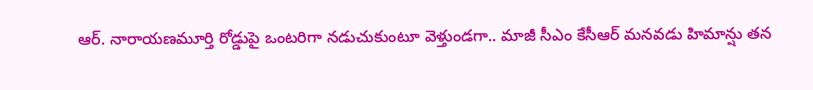ఆర్‌. నారాయణమూర్తి రోడ్డుపై ఒంటరిగా నడుచుకుంటూ వెళ్తుండగా.. మాజీ సీఎం కేసీఆర్ మనవడు హిమాన్షు తన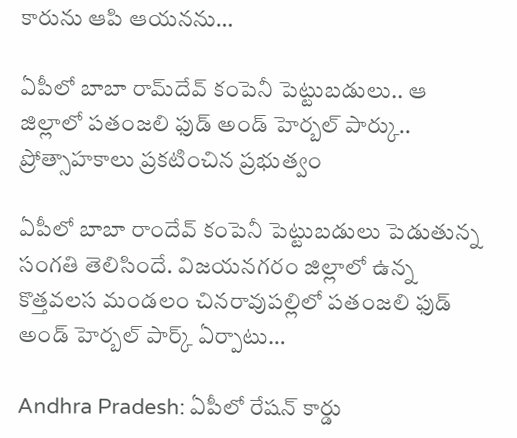కారును ఆపి ఆయనను…

ఏపీలో బాబా రామ్‌దేవ్ కంపెనీ పెట్టుబడులు.. ఆ జిల్లాలో పతంజలి ఫుడ్ అండ్ హెర్బల్ పార్కు.. ప్రోత్సాహకాలు ప్రకటించిన ప్రభుత్వం

ఏపీలో బాబా రాందేవ్ కంపెనీ పెట్టుబడులు పెడుతున్న సంగతి తెలిసిందే. విజయనగరం జిల్లాలో ఉన్న కొత్తవలస మండలం చినరావుపల్లిలో పతంజలి ఫుడ్ అండ్ హెర్బల్ పార్క్ ఏర్పాటు…

Andhra Pradesh: ఏపీలో రేషన్ కార్డు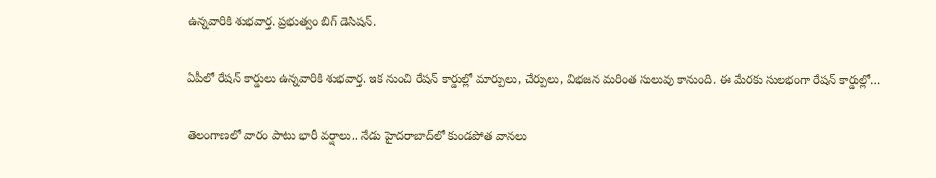ఉన్నవారికి శుభవార్త. ప్రభుత్వం బిగ్ డెసిషన్.

ఏపీలో రేషన్ కార్డులు ఉన్నవారికి శుభవార్త. ఇక నుంచి రేషన్ కార్డుల్లో మార్పులు, చేర్పులు, విభజన మరింత సులువు కానుంది. ఈ మేరకు సులభంగా రేషన్ కార్డుల్లో…

తెలంగాణలో వారం పాటు భారీ వర్షాలు.. నేడు హైదరాబాద్‌లో కుండపోత వానలు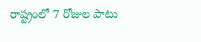రాష్ట్రంలో 7 రోజుల పాటు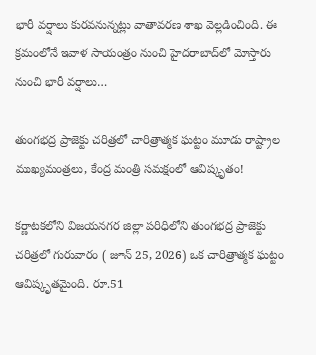భారీ వర్షాలు కురవనున్నట్లు వాతావరణ శాఖ వెల్లడించింది. ఈ క్రమంలోనే ఇవాళ సాయంత్రం నుంచి హైదరాబాద్‌లో మోస్తారు నుంచి భారీ వర్షాలు…

తుంగభద్ర ప్రాజెక్టు చరిత్రలో చారిత్రాత్మక ఘట్టం మూడు రాష్ట్రాల ముఖ్యమంత్రలు, కేంద్ర మంత్రి సమక్షంలో ఆవిష్కృతం!

కర్ణాటకలోని విజయనగర జిల్లా పరిధిలోని తుంగభద్ర ప్రాజెక్టు చరిత్రలో గురువారం ( జూన్ 25, 2026) ఒక చారిత్రాత్మక ఘట్టం ఆవిష్కృతమైంది. రూ.51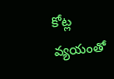కోట్ల వ్యయంతో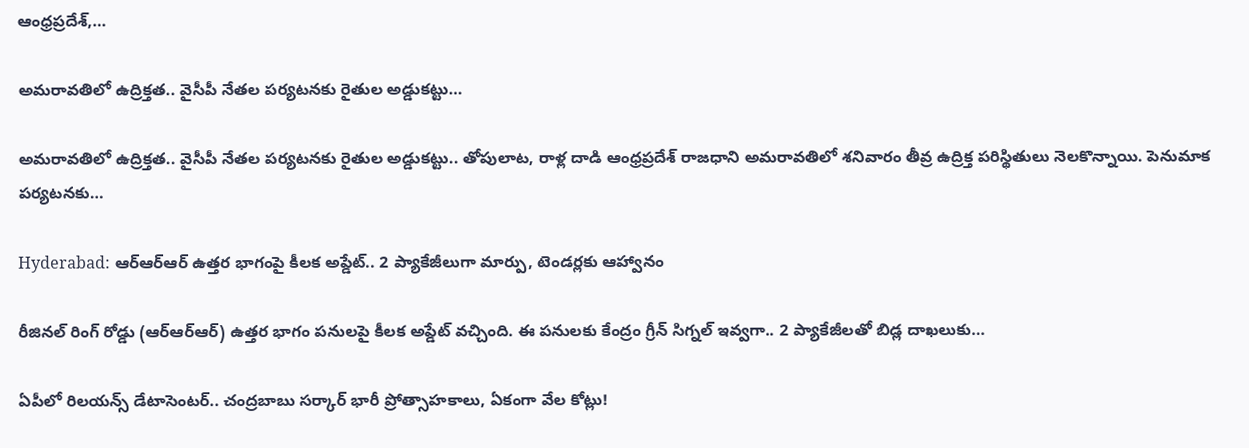ఆంధ్రప్రదేశ్,…

అమరావతిలో ఉద్రిక్తత.. వైసీపీ నేతల పర్యటనకు రైతుల అడ్డుకట్టు…

అమరావతిలో ఉద్రిక్తత.. వైసీపీ నేతల పర్యటనకు రైతుల అడ్డుకట్టు.. తోపులాట, రాళ్ల దాడి ఆంధ్రప్రదేశ్ రాజధాని అమరావతిలో శనివారం తీవ్ర ఉద్రిక్త పరిస్థితులు నెలకొన్నాయి. పెనుమాక పర్యటనకు…

Hyderabad: ఆర్‌ఆర్‌ఆర్‌ ఉత్తర భాగంపై కీలక అప్డేట్.. 2 ప్యాకేజీలుగా మార్పు, టెండర్లకు ఆహ్వానం

రీజినల్ రింగ్ రోడ్డు (ఆర్‌ఆర్‌ఆర్‌) ఉత్తర భాగం పనులపై కీలక అప్డేట్ వచ్చింది. ఈ పనులకు కేంద్రం గ్రీన్ సిగ్నల్ ఇవ్వగా.. 2 ప్యాకేజీలతో బిడ్ల దాఖలుకు…

ఏపీలో రిలయన్స్‌ డేటాసెంటర్‌.. చంద్రబాబు సర్కార్ భారీ ప్రోత్సాహకాలు, ఏకంగా వేల కోట్లు!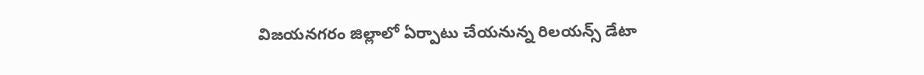విజయనగరం జిల్లాలో ఏర్పాటు చేయనున్న రిలయన్స్ డేటా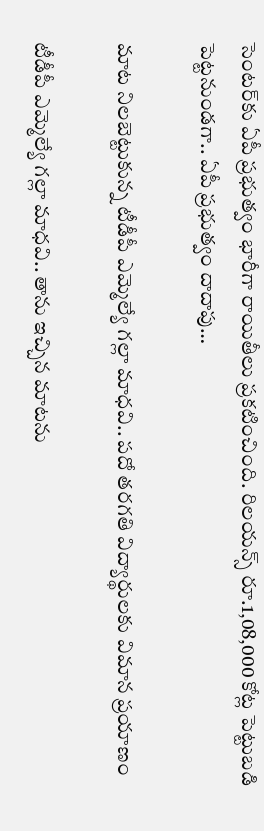సెంటర్‌కు ఏపీ ప్రభుత్వం భారీగా రాయితీలు ప్రకటించింది. రిలయన్స్ రూ.1,08,000 కోట్ల పెట్టుబడి పెట్టనుండగా.. ఏపీ ప్రభుత్వం దాదాపు…

మాట నిలబెట్టుకున్న టీడీపీ ఎమ్మెల్యే గల్లా మాధవి.. పదో తరగతి విద్యార్థులకు విమాన ప్రయాణం

టీడీపీ ఎమ్మెల్యే గల్లా మాధవి.. తాను ఇచ్చిన మాటను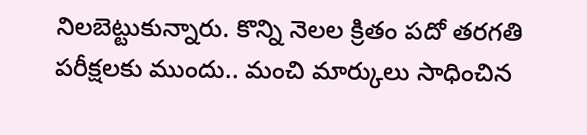నిలబెట్టుకున్నారు. కొన్ని నెలల క్రితం పదో తరగతి పరీక్షలకు ముందు.. మంచి మార్కులు సాధించిన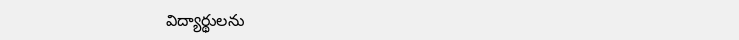విద్యార్థులను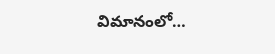విమానంలో…